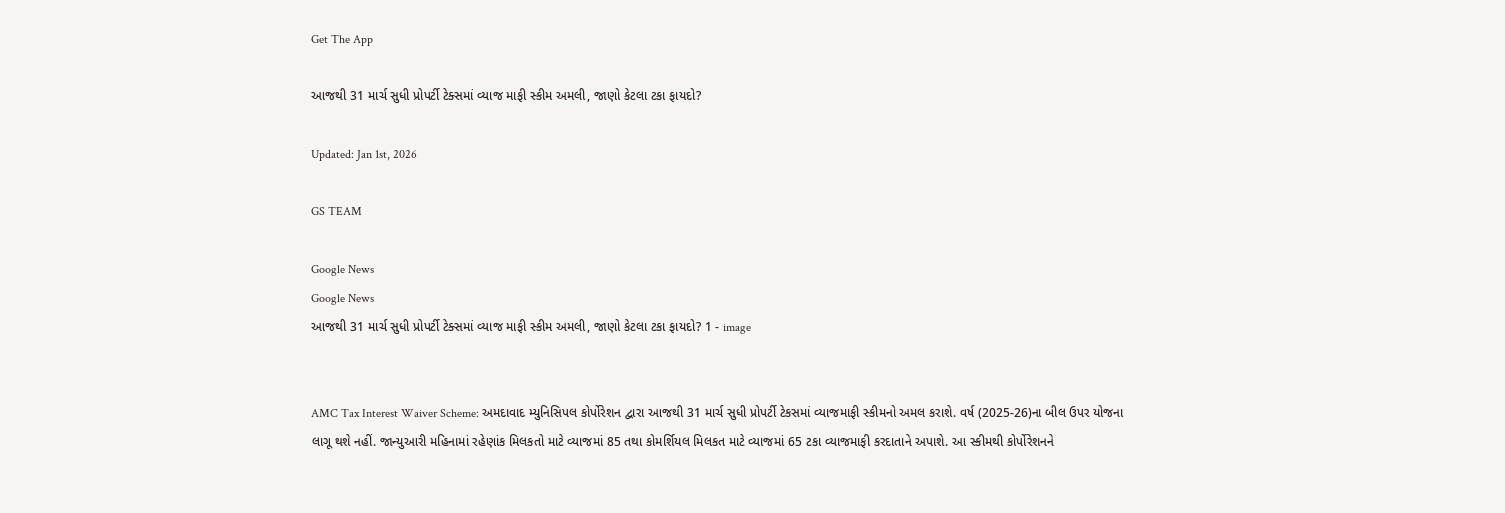Get The App

આજથી 31 માર્ચ સુધી પ્રોપર્ટી ટેક્સમાં વ્યાજ માફી સ્કીમ અમલી, જાણો કેટલા ટકા ફાયદો?

Updated: Jan 1st, 2026

GS TEAM

Google News
Google News
આજથી 31 માર્ચ સુધી પ્રોપર્ટી ટેક્સમાં વ્યાજ માફી સ્કીમ અમલી, જાણો કેટલા ટકા ફાયદો? 1 - image


AMC Tax Interest Waiver Scheme: અમદાવાદ મ્યુનિસિપલ કોર્પોરેશન દ્વારા આજથી 31 માર્ચ સુધી પ્રોપર્ટી ટેકસમાં વ્યાજમાફી સ્કીમનો અમલ કરાશે. વર્ષ (2025-26)ના બીલ ઉપર યોજના લાગૂ થશે નહીં. જાન્યુઆરી મહિનામાં રહેણાંક મિલકતો માટે વ્યાજમાં 85 તથા કોમર્શિયલ મિલકત માટે વ્યાજમાં 65 ટકા વ્યાજમાફી કરદાતાને અપાશે. આ સ્કીમથી કોર્પોરેશનને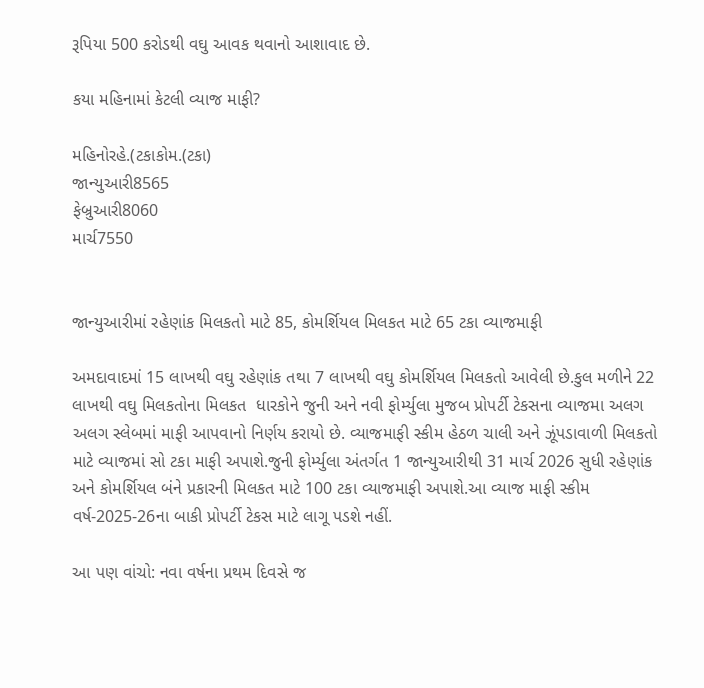રૂપિયા 500 કરોડથી વઘુ આવક થવાનો આશાવાદ છે.

કયા મહિનામાં કેટલી વ્યાજ માફી?

મહિનોરહે.(ટકાકોમ.(ટકા)
જાન્યુઆરી8565
ફેબ્રુઆરી8060
માર્ચ7550


જાન્યુઆરીમાં રહેણાંક મિલકતો માટે 85, કોમર્શિયલ મિલકત માટે 65 ટકા વ્યાજમાફી

અમદાવાદમાં 15 લાખથી વઘુ રહેણાંક તથા 7 લાખથી વઘુ કોમર્શિયલ મિલકતો આવેલી છે.કુલ મળીને 22 લાખથી વઘુ મિલકતોના મિલકત  ધારકોને જુની અને નવી ફોર્મ્યુલા મુજબ પ્રોપર્ટી ટેકસના વ્યાજમા અલગ અલગ સ્લેબમાં માફી આપવાનો નિર્ણય કરાયો છે. વ્યાજમાફી સ્કીમ હેઠળ ચાલી અને ઝૂંપડાવાળી મિલકતો માટે વ્યાજમાં સો ટકા માફી અપાશે.જુની ફોર્મ્યુલા અંતર્ગત 1 જાન્યુઆરીથી 31 માર્ચ 2026 સુધી રહેણાંક અને કોમર્શિયલ બંને પ્રકારની મિલકત માટે 100 ટકા વ્યાજમાફી અપાશે.આ વ્યાજ માફી સ્કીમ વર્ષ-2025-26ના બાકી પ્રોપર્ટી ટેકસ માટે લાગૂ પડશે નહીં.

આ પણ વાંચો: નવા વર્ષના પ્રથમ દિવસે જ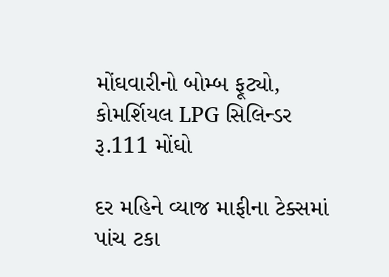મોંઘવારીનો બોમ્બ ફૂટ્યો, કોમર્શિયલ LPG સિલિન્ડર રૂ.111 મોંઘો

દર મહિને વ્યાજ માફીના ટેક્સમાં પાંચ ટકા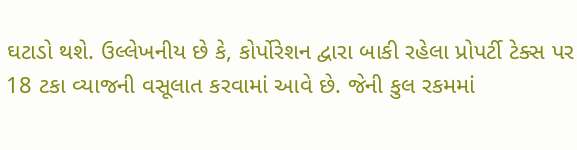ઘટાડો થશે. ઉલ્લેખનીય છે કે, કોર્પોરેશન દ્વારા બાકી રહેલા પ્રોપર્ટી ટેક્સ પર 18 ટકા વ્યાજની વસૂલાત કરવામાં આવે છે. જેની કુલ રકમમાં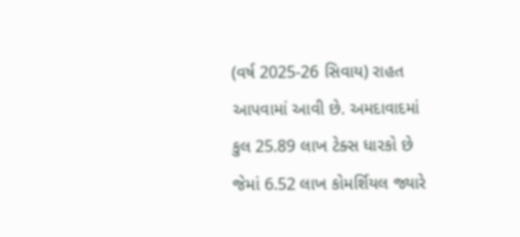(વર્ષ 2025-26 સિવાય) રાહત આપવામાં આવી છે. અમદાવાદમાં કુલ 25.89 લાખ ટેક્સ ધારકો છે જેમાં 6.52 લાખ કોમર્શિયલ જ્યારે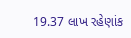19.37 લાખ રહેણાંક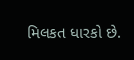મિલકત ધારકો છે.